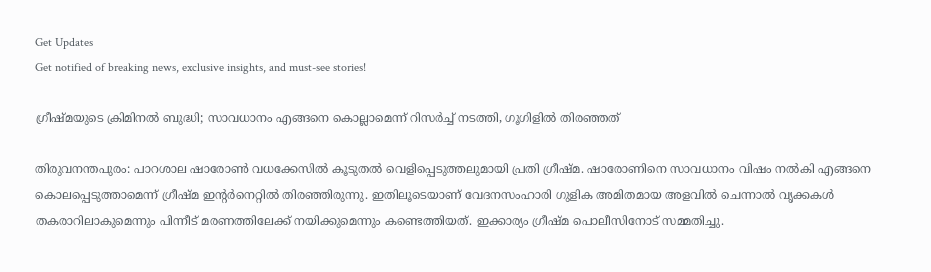Get Updates
Get notified of breaking news, exclusive insights, and must-see stories!

ഗ്രീഷ്മയുടെ ക്രിമിനൽ ബുദ്ധി; സാവധാനം എങ്ങനെ കൊല്ലാമെന്ന് റിസര്‍ച്ച് നടത്തി, ഗൂഗിളില്‍ തിരഞ്ഞത്

തിരുവനന്തപുരം: പാറശാല ഷാരോണ്‍ വധക്കേസില്‍ കൂടുതല്‍ വെളിപ്പെടുത്തലുമായി പ്രതി ഗ്രീഷ്മ. ഷാരോണിനെ സാവധാനം വിഷം നല്‍കി എങ്ങനെ കൊലപ്പെടുത്താമെന്ന് ഗ്രീഷ്മ ഇന്റര്‍നെറ്റില്‍ തിരഞ്ഞിരുന്നു. ഇതിലൂടെയാണ് വേദനസംഹാരി ഗുളിക അമിതമായ അളവില്‍ ചെന്നാല്‍ വൃക്കകള്‍ തകരാറിലാകുമെന്നും പിന്നീട് മരണത്തിലേക്ക് നയിക്കുമെന്നും കണ്ടെത്തിയത്. ഇക്കാര്യം ഗ്രീഷ്മ പൊലീസിനോട് സമ്മതിച്ചു.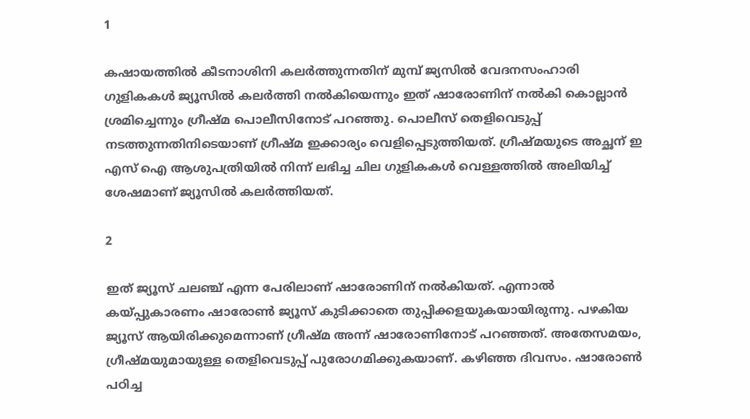1

കഷായത്തില്‍ കീടനാശിനി കലര്‍ത്തുന്നതിന് മുമ്പ് ജ്യസില്‍ വേദനസംഹാരി ഗുളികകള്‍ ജ്യൂസില്‍ കലര്‍ത്തി നല്‍കിയെന്നും ഇത് ഷാരോണിന് നല്‍കി കൊല്ലാന്‍ ശ്രമിച്ചെന്നും ഗ്രീഷ്മ പൊലീസിനോട് പറഞ്ഞു. പൊലീസ് തെളിവെടുപ്പ് നടത്തുന്നതിനിടെയാണ് ഗ്രീഷ്മ ഇക്കാര്യം വെളിപ്പെടുത്തിയത്. ഗ്രീഷ്മയുടെ അച്ഛന് ഇ എസ് ഐ ആശുപത്രിയില്‍ നിന്ന് ലഭിച്ച ചില ഗുളികകള്‍ വെള്ളത്തില്‍ അലിയിച്ച് ശേഷമാണ് ജ്യൂസില്‍ കലര്‍ത്തിയത്.

2

ഇത് ജ്യൂസ് ചലഞ്ച് എന്ന പേരിലാണ് ഷാരോണിന് നല്‍കിയത്. എന്നാല്‍ കയ്പ്പുകാരണം ഷാരോണ്‍ ജ്യൂസ് കുടിക്കാതെ തുപ്പിക്കളയുകയായിരുന്നു. പഴകിയ ജ്യൂസ് ആയിരിക്കുമെന്നാണ് ഗ്രീഷ്മ അന്ന് ഷാരോണിനോട് പറഞ്ഞത്. അതേസമയം, ഗ്രീഷ്മയുമായുള്ള തെളിവെടുപ്പ് പുരോഗമിക്കുകയാണ്. കഴിഞ്ഞ ദിവസം. ഷാരോണ്‍ പഠിച്ച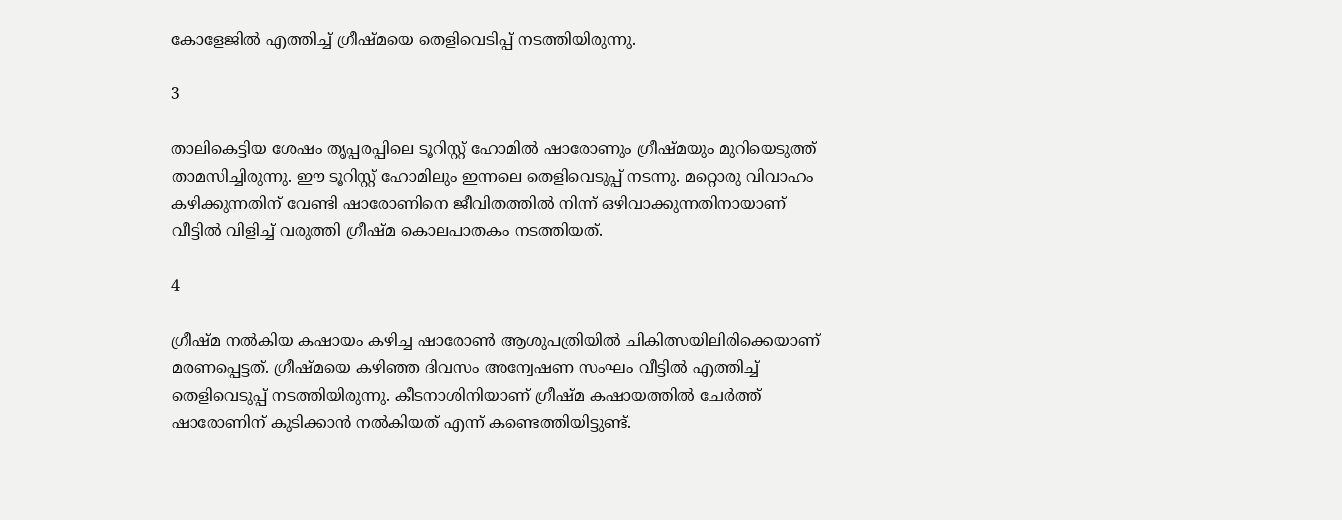കോളേജില്‍ എത്തിച്ച് ഗ്രീഷ്മയെ തെളിവെടിപ്പ് നടത്തിയിരുന്നു.

3

താലികെട്ടിയ ശേഷം തൃപ്പരപ്പിലെ ടൂറിസ്റ്റ് ഹോമില്‍ ഷാരോണും ഗ്രീഷ്മയും മുറിയെടുത്ത് താമസിച്ചിരുന്നു. ഈ ടൂറിസ്റ്റ് ഹോമിലും ഇന്നലെ തെളിവെടുപ്പ് നടന്നു. മറ്റൊരു വിവാഹം കഴിക്കുന്നതിന് വേണ്ടി ഷാരോണിനെ ജീവിതത്തില്‍ നിന്ന് ഒഴിവാക്കുന്നതിനായാണ് വീട്ടില്‍ വിളിച്ച് വരുത്തി ഗ്രീഷ്മ കൊലപാതകം നടത്തിയത്.

4

ഗ്രീഷ്മ നല്‍കിയ കഷായം കഴിച്ച ഷാരോണ്‍ ആശുപത്രിയില്‍ ചികിത്സയിലിരിക്കെയാണ് മരണപ്പെട്ടത്. ഗ്രീഷ്മയെ കഴിഞ്ഞ ദിവസം അന്വേഷണ സംഘം വീട്ടില്‍ എത്തിച്ച് തെളിവെടുപ്പ് നടത്തിയിരുന്നു. കീടനാശിനിയാണ് ഗ്രീഷ്മ കഷായത്തില്‍ ചേര്‍ത്ത് ഷാരോണിന് കുടിക്കാന്‍ നല്‍കിയത് എന്ന് കണ്ടെത്തിയിട്ടുണ്ട്.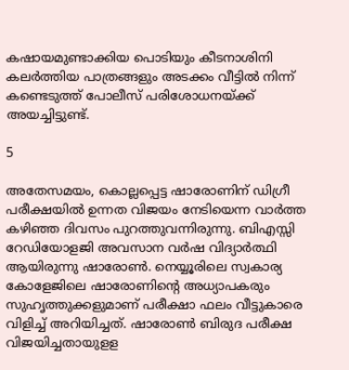കഷായമുണ്ടാക്കിയ പൊടിയും കീടനാശിനി കലര്‍ത്തിയ പാത്രങ്ങളും അടക്കം വീട്ടില്‍ നിന്ന് കണ്ടെടുത്ത് പോലീസ് പരിശോധനയ്ക്ക് അയച്ചിട്ടുണ്ട്.

5

അതേസമയം, കൊല്ലപ്പെട്ട ഷാരോണിന് ഡിഗ്രീ പരീക്ഷയില്‍ ഉന്നത വിജയം നേടിയെന്ന വാര്‍ത്ത കഴിഞ്ഞ ദിവസം പുറത്തുവന്നിരുന്നു. ബിഎസ്സി റേഡിയോളജി അവസാന വര്‍ഷ വിദ്യാര്‍ത്ഥി ആയിരുന്നു ഷാരോണ്‍. നെയ്യൂരിലെ സ്വകാര്യ കോളേജിലെ ഷാരോണിന്റെ അധ്യാപകരും സുഹൃത്തുക്കളുമാണ് പരീക്ഷാ ഫലം വീട്ടുകാരെ വിളിച്ച് അറിയിച്ചത്. ഷാരോണ്‍ ബിരുദ പരീക്ഷ വിജയിച്ചതായുളള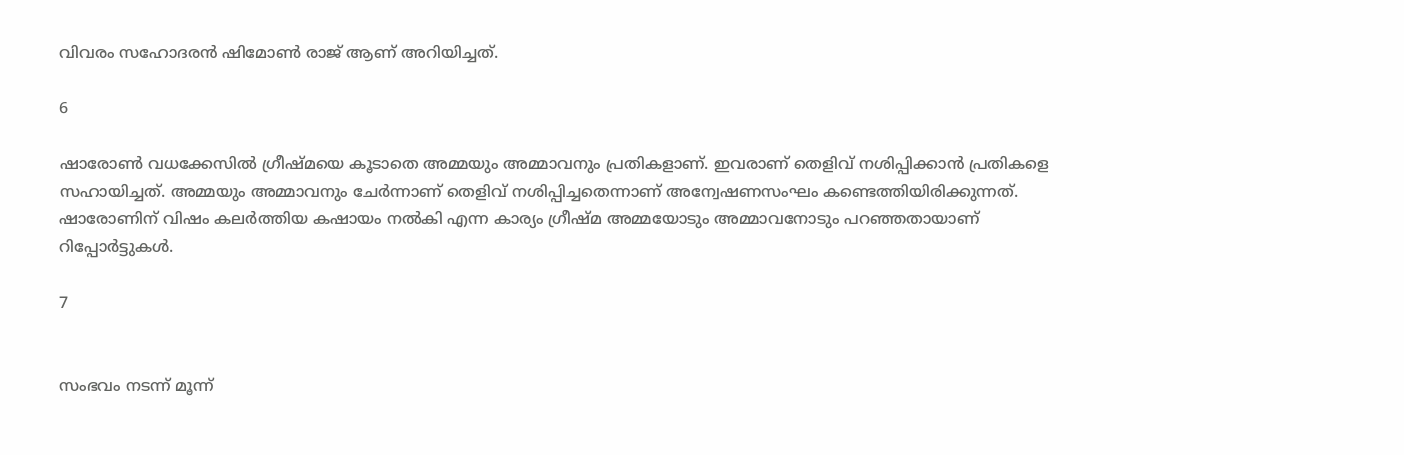വിവരം സഹോദരന്‍ ഷിമോണ്‍ രാജ് ആണ് അറിയിച്ചത്.

6

ഷാരോണ്‍ വധക്കേസില്‍ ഗ്രീഷ്മയെ കൂടാതെ അമ്മയും അമ്മാവനും പ്രതികളാണ്. ഇവരാണ് തെളിവ് നശിപ്പിക്കാന്‍ പ്രതികളെ സഹായിച്ചത്. അമ്മയും അമ്മാവനും ചേര്‍ന്നാണ് തെളിവ് നശിപ്പിച്ചതെന്നാണ് അന്വേഷണസംഘം കണ്ടെത്തിയിരിക്കുന്നത്. ഷാരോണിന് വിഷം കലര്‍ത്തിയ കഷായം നല്‍കി എന്ന കാര്യം ഗ്രീഷ്മ അമ്മയോടും അമ്മാവനോടും പറഞ്ഞതായാണ് റിപ്പോര്‍ട്ടുകള്‍.

7


സംഭവം നടന്ന് മൂന്ന്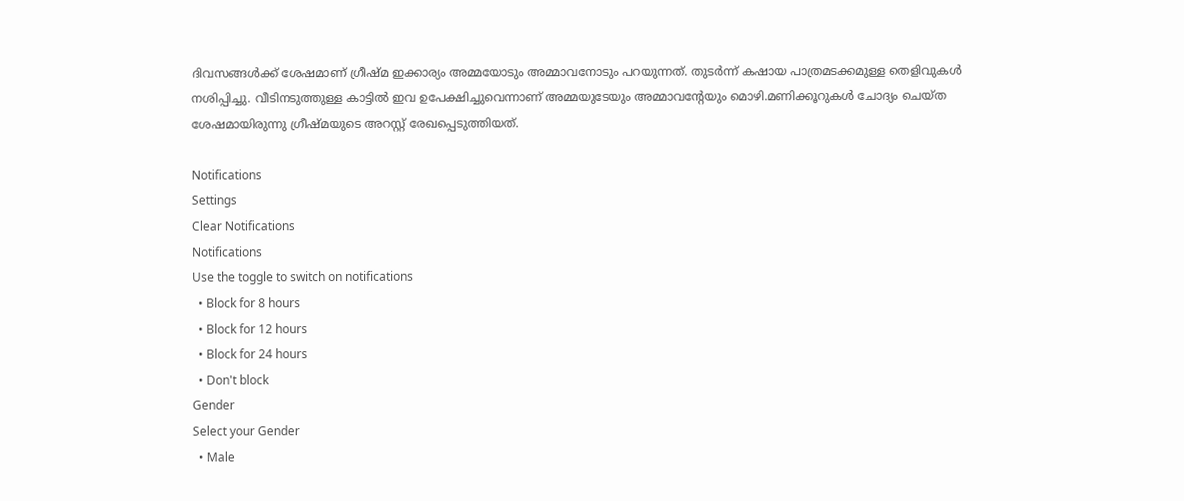ദിവസങ്ങള്‍ക്ക് ശേഷമാണ് ഗ്രീഷ്മ ഇക്കാര്യം അമ്മയോടും അമ്മാവനോടും പറയുന്നത്. തുടര്‍ന്ന് കഷായ പാത്രമടക്കമുള്ള തെളിവുകള്‍ നശിപ്പിച്ചു. വീടിനടുത്തുള്ള കാട്ടില്‍ ഇവ ഉപേക്ഷിച്ചുവെന്നാണ് അമ്മയുടേയും അമ്മാവന്റേയും മൊഴി.മണിക്കൂറുകള്‍ ചോദ്യം ചെയ്ത ശേഷമായിരുന്നു ഗ്രീഷ്മയുടെ അറസ്റ്റ് രേഖപ്പെടുത്തിയത്.

Notifications
Settings
Clear Notifications
Notifications
Use the toggle to switch on notifications
  • Block for 8 hours
  • Block for 12 hours
  • Block for 24 hours
  • Don't block
Gender
Select your Gender
  • Male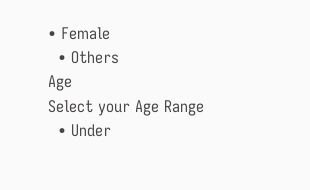• Female
  • Others
Age
Select your Age Range
  • Under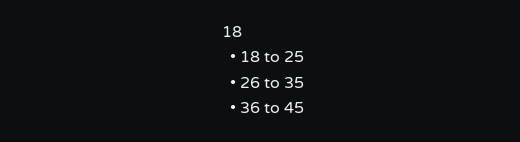18
  • 18 to 25
  • 26 to 35
  • 36 to 45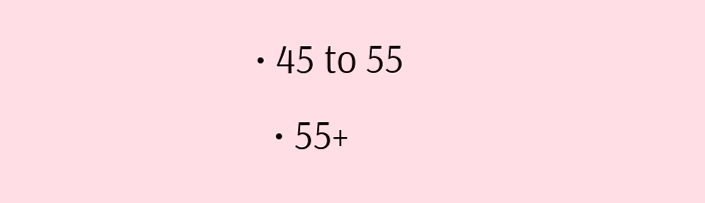• 45 to 55
  • 55+